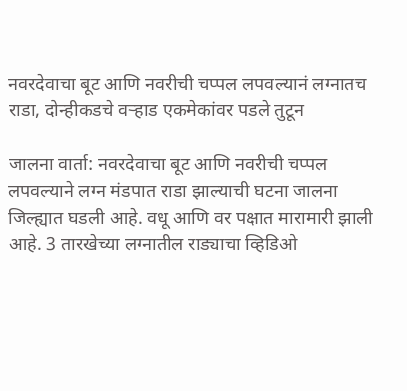नवरदेवाचा बूट आणि नवरीची चप्पल लपवल्यानं लग्नातच राडा, दोन्हीकडचे वऱ्हाड एकमेकांवर पडले तुटून

जालना वार्ता: नवरदेवाचा बूट आणि नवरीची चप्पल लपवल्याने लग्न मंडपात राडा झाल्याची घटना जालना जिल्ह्यात घडली आहे. वधू आणि वर पक्षात मारामारी झाली आहे. 3 तारखेच्या लग्नातील राड्याचा व्हिडिओ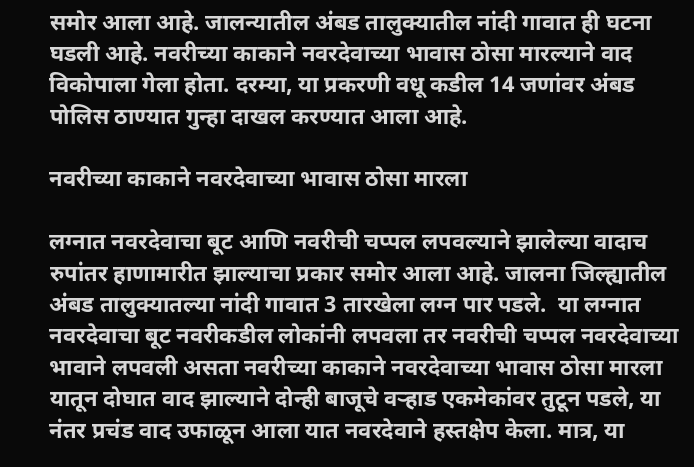समोर आला आहे. जालन्यातील अंबड तालुक्यातील नांदी गावात ही घटना घडली आहे. नवरीच्या काकाने नवरदेवाच्या भावास ठोसा मारल्याने वाद विकोपाला गेला होता. दरम्या, या प्रकरणी वधू कडील 14 जणांवर अंबड पोलिस ठाण्यात गुन्हा दाखल करण्यात आला आहे.

नवरीच्या काकाने नवरदेवाच्या भावास ठोसा मारला

लग्नात नवरदेवाचा बूट आणि नवरीची चप्पल लपवल्याने झालेल्या वादाच रुपांतर हाणामारीत झाल्याचा प्रकार समोर आला आहे. जालना जिल्ह्यातील अंबड तालुक्यातल्या नांदी गावात 3 तारखेला लग्न पार पडले.  या लग्नात नवरदेवाचा बूट नवरीकडील लोकांनी लपवला तर नवरीची चप्पल नवरदेवाच्या भावाने लपवली असता नवरीच्या काकाने नवरदेवाच्या भावास ठोसा मारला यातून दोघात वाद झाल्याने दोन्ही बाजूचे वऱ्हाड एकमेकांवर तुटून पडले, या नंतर प्रचंड वाद उफाळून आला यात नवरदेवाने हस्तक्षेप केला. मात्र, या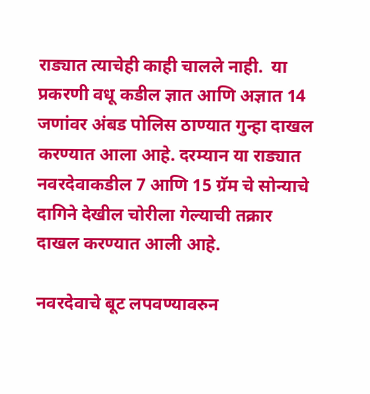राड्यात त्याचेही काही चालले नाही.  या प्रकरणी वधू कडील ज्ञात आणि अज्ञात 14 जणांवर अंबड पोलिस ठाण्यात गुन्हा दाखल करण्यात आला आहे. दरम्यान या राड्यात नवरदेवाकडील 7 आणि 15 ग्रॅम चे सोन्याचे दागिने देखील चोरीला गेल्याची तक्रार दाखल करण्यात आली आहे.

नवरदेवाचे बूट लपवण्यावरुन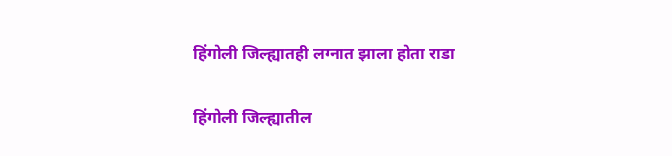हिंगोली जिल्ह्यातही लग्नात झाला होता राडा

हिंगोली जिल्ह्यातील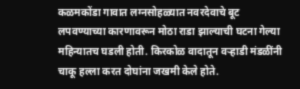कळमकोंडा गावात लग्नसोहळ्यात नवरदेवाचे बूट लपवण्याच्या कारणावरून मोठा राडा झाल्याची घटना गेल्या महिन्यातच घडली होती. किरकोळ वादातून वऱ्हाडी मंडळींनी चाकू हल्ला करत दोघांना जखमी केले होते.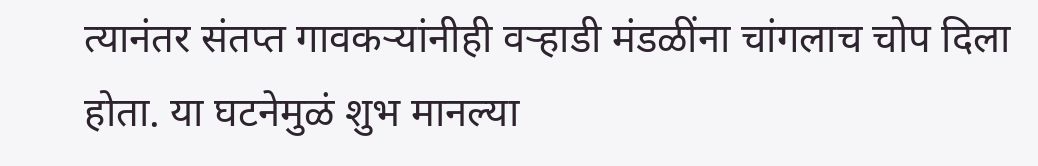त्यानंतर संतप्त गावकऱ्यांनीही वऱ्हाडी मंडळींना चांगलाच चोप दिला होता. या घटनेमुळं शुभ मानल्या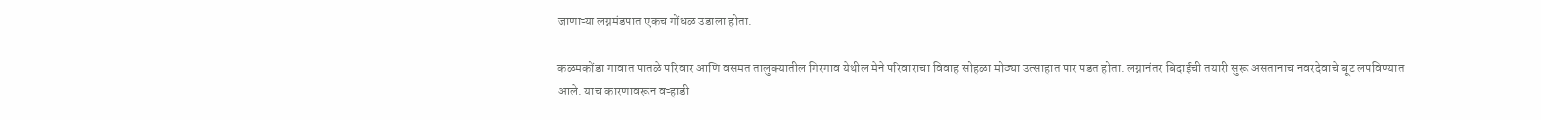जाणाऱ्या लग्नमंडपात एकच गोंधळ उडाला होता.

कळमकोंडा गावात पातळे परिवार आणि वसमत तालुक्यातील गिरगाव येथील मेने परिवाराचा विवाह सोहळा मोठ्या उत्साहात पार पडत होता. लग्नानंतर बिदाईची तयारी सुरू असतानाच नवरदेवाचे बूट लपविण्यात आले. याच कारणावरून वऱ्हाडी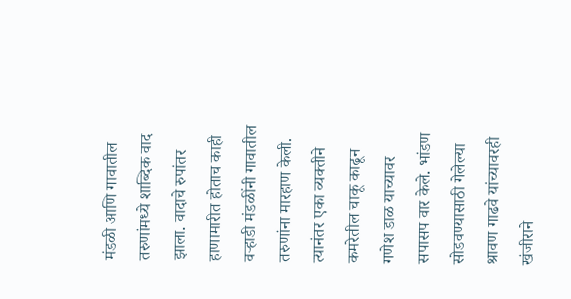मंडळी आणि गावातील तरुणांमध्ये शाब्दिक वाद झाला. वादाचे रुपांतर हाणामारीत होताच काही वऱ्हाडी मंडळींनी गावातील तरुणांना मारहाण केली. त्यानंतर एका व्यक्तीने कमरेतील चाकू काढून गणेश डाळ याच्यावर सपासप वार केले. भांडण सोडवण्यासाठी गेलेल्या श्रावण गाढवे यांच्यावरही खंजीराने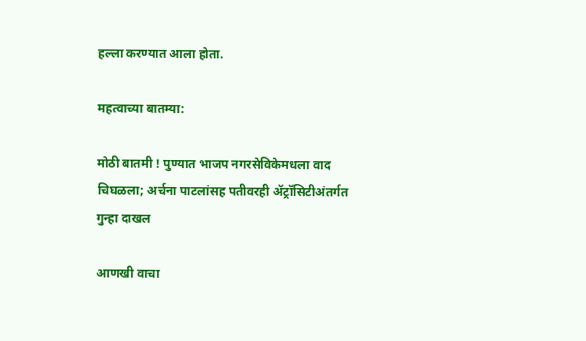हल्ला करण्यात आला होता.

महत्वाच्या बातम्या:

मोठी बातमी ! पुण्यात भाजप नगरसेविकेमधला वाद चिघळला; अर्चना पाटलांसह पतीवरही ॲट्रॉसिटीअंतर्गत गुन्हा दाखल

आणखी वाचा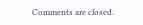Comments are closed.